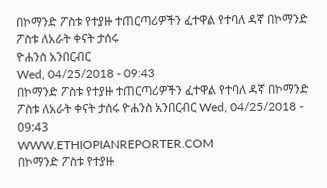በኮማንድ ፖስቱ የተያዙ ተጠርጣሪዎችን ፈተዋል የተባለ ዳኛ በኮማንድ ፖስቱ ለአራት ቀናት ታሰሩ
ዮሐንስ አንበርብር
Wed, 04/25/2018 - 09:43
በኮማንድ ፖስቱ የተያዙ ተጠርጣሪዎችን ፈተዋል የተባለ ዳኛ በኮማንድ ፖስቱ ለአራት ቀናት ታሰሩ ዮሐንስ አንበርብር Wed, 04/25/2018 - 09:43
WWW.ETHIOPIANREPORTER.COM
በኮማንድ ፖስቱ የተያዙ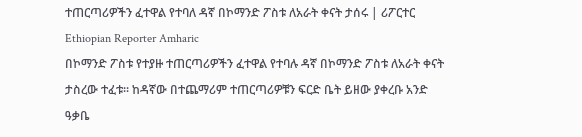ተጠርጣሪዎችን ፈተዋል የተባለ ዳኛ በኮማንድ ፖስቱ ለአራት ቀናት ታሰሩ | ሪፖርተር Ethiopian Reporter Amharic
በኮማንድ ፖስቱ የተያዙ ተጠርጣሪዎችን ፈተዋል የተባሉ ዳኛ በኮማንድ ፖስቱ ለአራት ቀናት ታስረው ተፈቱ፡፡ ከዳኛው በተጨማሪም ተጠርጣሪዎቹን ፍርድ ቤት ይዘው ያቀረቡ አንድ ዓቃቤ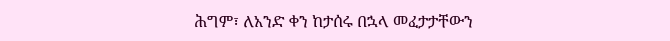ሕግም፣ ለአንድ ቀን ከታሰሩ በኋላ መፈታታቸውን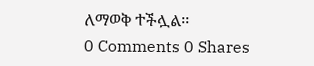ለማወቅ ተችሏል፡፡
0 Comments 0 Shares